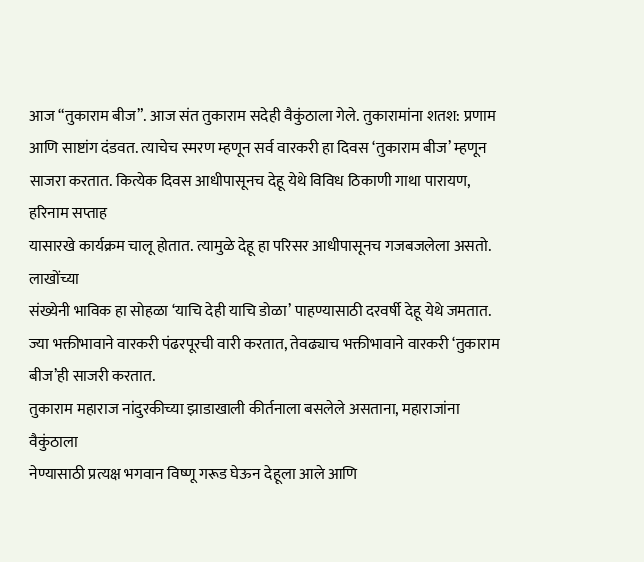आज “तुकाराम बीज”. आज संत तुकाराम सदेही वैकुंठाला गेले. तुकारामांना शतश: प्रणाम
आणि साष्टांग दंडवत. त्याचेच स्मरण म्हणून सर्व वारकरी हा दिवस ‘तुकाराम बीज’ म्हणून
साजरा करतात. कित्येक दिवस आधीपासूनच देहू येथे विविध ठिकाणी गाथा पारायण, हरिनाम सप्ताह
यासारखे कार्यक्रम चालू होतात. त्यामुळे देहू हा परिसर आधीपासूनच गजबजलेला असतो. लाखोंच्या
संख्येनी भाविक हा सोहळा ‘याचि देही याचि डोळा’ पाहण्यासाठी दरवर्षी देहू येथे जमतात.
ज्या भक्तीभावाने वारकरी पंढरपूरची वारी करतात, तेवढ्याच भक्तीभावाने वारकरी ‘तुकाराम
बीज’ही साजरी करतात.
तुकाराम महाराज नांदुरकीच्या झाडाखाली कीर्तनाला बसलेले असताना, महाराजांना वैकुंठाला
नेण्यासाठी प्रत्यक्ष भगवान विष्णू गरूड घेऊन देहूला आले आणि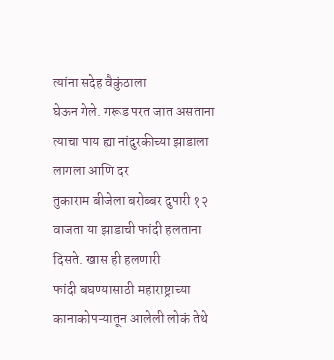त्यांना सदेह वैकुंठाला
घेऊन गेले. गरूड परत जात असताना त्याचा पाय ह्या नांदुरकीच्या झाडाला लागला आणि दर
तुकाराम बीजेला बरोब्बर दुपारी १२ वाजता या झाडाची फांदी हलताना दिसते. खास ही हलणारी
फांदी बघण्यासाठी महाराष्ट्राच्या कानाकोपऱ्यातून आलेली लोकं तेथे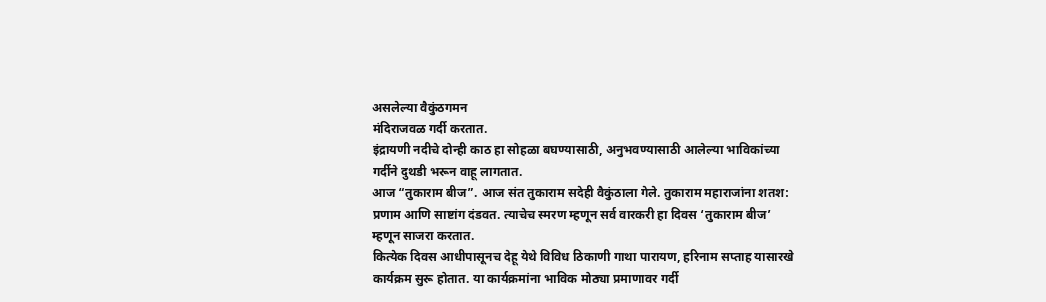असलेल्या वैकुंठगमन
मंदिराजवळ गर्दी करतात.
इंद्रायणी नदीचे दोन्ही काठ हा सोहळा बघण्यासाठी, अनुभवण्यासाठी आलेल्या भाविकांच्या
गर्दीने दुथडी भरून वाहू लागतात.
आज “तुकाराम बीज”. आज संत तुकाराम सदेही वैकुंठाला गेले. तुकाराम महाराजांना शतश:
प्रणाम आणि साष्टांग दंडवत. त्याचेच स्मरण म्हणून सर्व वारकरी हा दिवस ‘तुकाराम बीज’
म्हणून साजरा करतात.
कित्येक दिवस आधीपासूनच देहू येथे विविध ठिकाणी गाथा पारायण, हरिनाम सप्ताह यासारखे
कार्यक्रम सुरू होतात. या कार्यक्रमांना भाविक मोठ्या प्रमाणावर गर्दी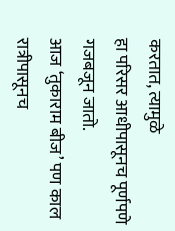करतात, त्यामुळे
हा परिसर आधीपासूनच पूर्णपणे गजबजून जातो.
आज ‘तुकाराम बीज’ पण काल रात्रीपासूनच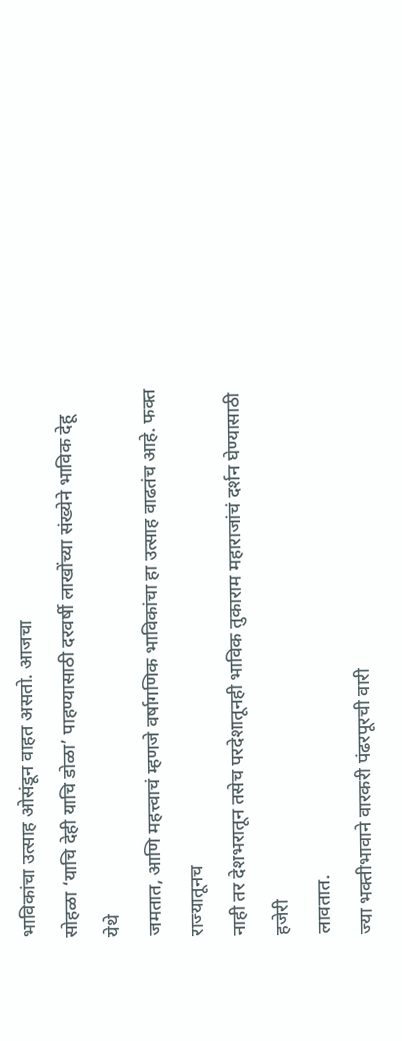भाविकांचा उत्साह ओसंडून वाहत असतो. आजचा
सोहळा ‘याचि देही याचि डोळा’ पाहण्यासाठी दरवर्षी लाखोंच्या संख्येने भाविक देहू येथे
जमतात, आणि महत्त्वाचं म्हणजे वर्षागणिक भाविकांचा हा उत्साह वाढतंच आहे. फक्त राज्यातूनच
नाही तर देशभरातून तसेच परदेशातूनही भाविक तुकाराम महाराजांचं दर्शन घेण्यासाठी हजेरी
लावतात.
ज्या भक्तीभावाने वारकरी पंढरपूरची वारी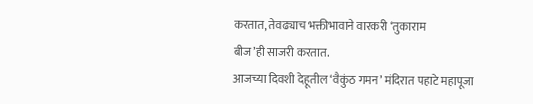करतात, तेवढ्याच भक्तीभावाने वारकरी ‘तुकाराम
बीज’ही साजरी करतात.
आजच्या दिवशी देहूतील ‘वैकुंठ गमन’ मंदिरात पहाटे महापूजा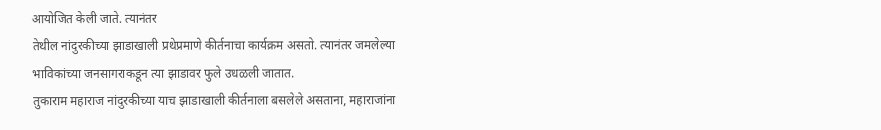आयोजित केली जाते. त्यानंतर
तेथील नांदुरकीच्या झाडाखाली प्रथेप्रमाणे कीर्तनाचा कार्यक्रम असतो. त्यानंतर जमलेल्या
भाविकांच्या जनसागराकडून त्या झाडावर फुले उधळली जातात.
तुकाराम महाराज नांदुरकीच्या याच झाडाखाली कीर्तनाला बसलेले असताना, महाराजांना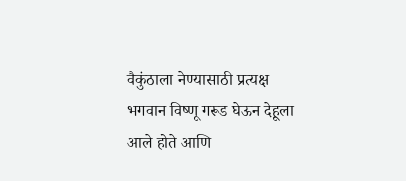वैकुंठाला नेण्यासाठी प्रत्यक्ष भगवान विष्णू गरूड घेऊन देहूला आले होते आणि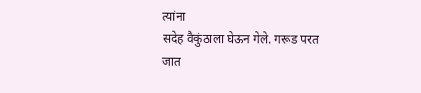त्यांना
सदेह वैकुंठाला घेऊन गेले. गरूड परत जात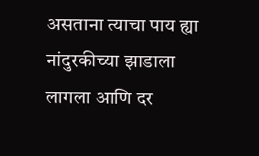असताना त्याचा पाय ह्या नांदुरकीच्या झाडाला
लागला आणि दर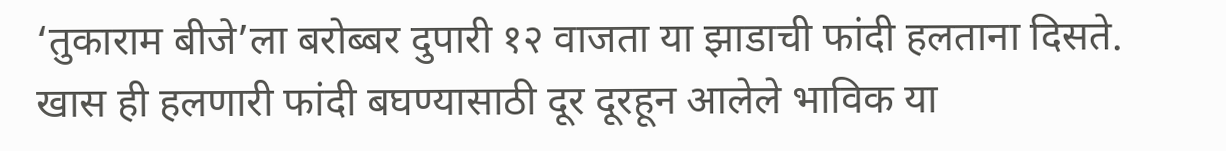‘तुकाराम बीजे’ला बरोब्बर दुपारी १२ वाजता या झाडाची फांदी हलताना दिसते.
खास ही हलणारी फांदी बघण्यासाठी दूर दूरहून आलेले भाविक या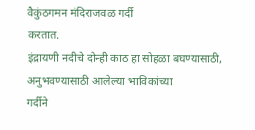वैकुंठगमन मंदिराजवळ गर्दी
करतात.
इंद्रायणी नदीचे दोन्ही काठ हा सोहळा बघण्यासाठी, अनुभवण्यासाठी आलेल्या भाविकांच्या
गर्दीने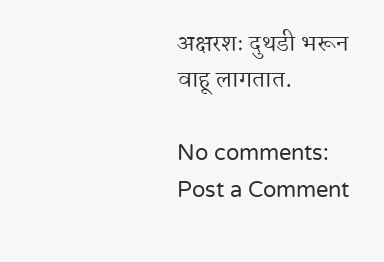अक्षरशः दुथडी भरून वाहू लागतात.

No comments:
Post a Comment